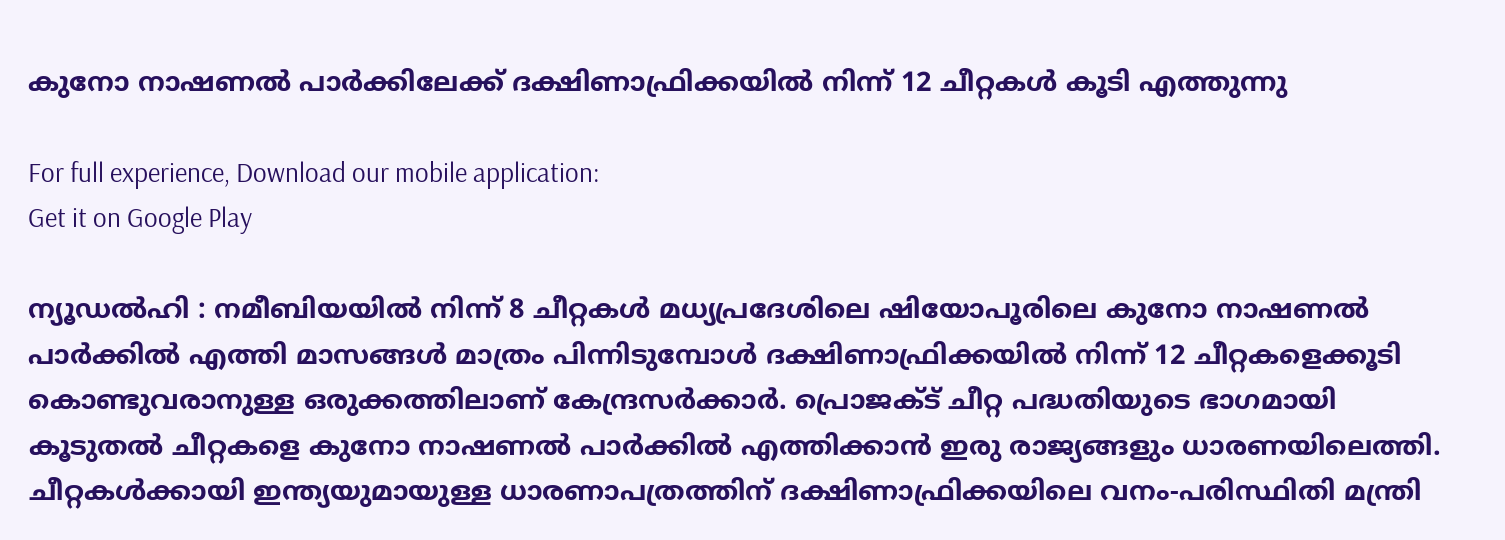കുനോ നാഷണല്‍ പാര്‍ക്കിലേക്ക് ദക്ഷിണാഫ്രിക്കയില്‍ നിന്ന് 12 ചീറ്റകള്‍ കൂടി എത്തുന്നു

For full experience, Download our mobile application:
Get it on Google Play

ന്യൂഡല്‍ഹി : നമീബിയയില്‍ നിന്ന് 8 ചീറ്റകള്‍ മധ്യപ്രദേശിലെ ഷിയോപൂരിലെ കുനോ നാഷണല്‍ പാര്‍ക്കില്‍ എത്തി മാസങ്ങള്‍ മാത്രം പിന്നിടുമ്പോള്‍ ദക്ഷിണാഫ്രിക്കയില്‍ നിന്ന് 12 ചീറ്റകളെക്കൂടി കൊണ്ടുവരാനുള്ള ഒരുക്കത്തിലാണ് കേന്ദ്രസര്‍ക്കാര്‍. പ്രൊജക്ട് ചീറ്റ പദ്ധതിയുടെ ഭാഗമായി കൂടുതല്‍ ചീറ്റകളെ കുനോ നാഷണല്‍ പാര്‍ക്കില്‍ എത്തിക്കാന്‍ ഇരു രാജ്യങ്ങളും ധാരണയിലെത്തി. ചീറ്റകള്‍ക്കായി ഇന്ത്യയുമായുള്ള ധാരണാപത്രത്തിന് ദക്ഷിണാഫ്രിക്കയിലെ വനം-പരിസ്ഥിതി മന്ത്രി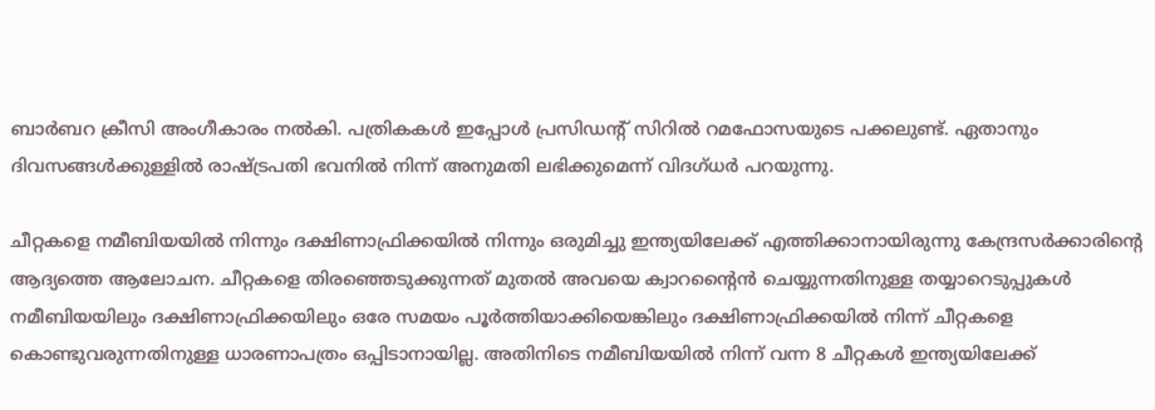ബാര്‍ബറ ക്രീസി അംഗീകാരം നല്‍കി. പത്രികകള്‍ ഇപ്പോള്‍ പ്രസിഡന്റ് സിറില്‍ റമഫോസയുടെ പക്കലുണ്ട്. ഏതാനും ദിവസങ്ങള്‍ക്കുള്ളില്‍ രാഷ്ട്രപതി ഭവനില്‍ നിന്ന് അനുമതി ലഭിക്കുമെന്ന് വിദഗ്ധര്‍ പറയുന്നു.

ചീറ്റകളെ നമീബിയയില്‍ നിന്നും ദക്ഷിണാഫ്രിക്കയില്‍ നിന്നും ഒരുമിച്ചു ഇന്ത്യയിലേക്ക് എത്തിക്കാനായിരുന്നു കേന്ദ്രസര്‍ക്കാരിന്‍റെ ആദ്യത്തെ ആലോചന. ചീറ്റകളെ തിരഞ്ഞെടുക്കുന്നത് മുതല്‍ അവയെ ക്വാറന്റൈന്‍ ചെയ്യുന്നതിനുള്ള തയ്യാറെടുപ്പുകള്‍ നമീബിയയിലും ദക്ഷിണാഫ്രിക്കയിലും ഒരേ സമയം പൂര്‍ത്തിയാക്കിയെങ്കിലും ദക്ഷിണാഫ്രിക്കയില്‍ നിന്ന് ചീറ്റകളെ കൊണ്ടുവരുന്നതിനുള്ള ധാരണാപത്രം ഒപ്പിടാനായില്ല. അതിനിടെ നമീബിയയില്‍ നിന്ന് വന്ന 8 ചീറ്റകള്‍ ഇന്ത്യയിലേക്ക്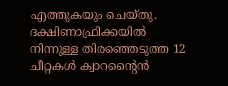എത്തുകയും ചെയ്തു. ദക്ഷിണാഫ്രിക്കയില്‍ നിന്നുള്ള തിരഞ്ഞെടുത്ത 12 ചീറ്റകള്‍ ക്വാറന്റൈന്‍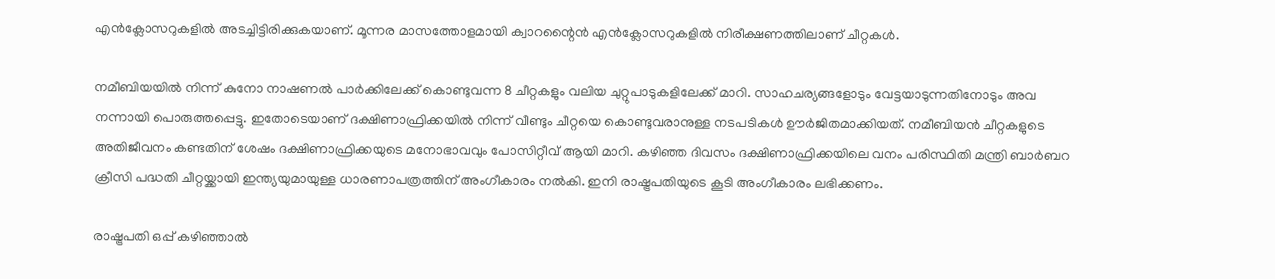എന്‍ക്ലോസറുകളില്‍ അടച്ചിട്ടിരിക്കുകയാണ്. മൂന്നര മാസത്തോളമായി ക്വാറന്റൈന്‍ എന്‍ക്ലോസറുകളില്‍ നിരീക്ഷണത്തിലാണ് ചീറ്റകള്‍.

നമീബിയയില്‍ നിന്ന് കുനോ നാഷണല്‍ പാര്‍ക്കിലേക്ക് കൊണ്ടുവന്ന 8 ചീറ്റകളും വലിയ ചുറ്റുപാടുകളിലേക്ക് മാറി. സാഹചര്യങ്ങളോടും വേട്ടയാടുന്നതിനോടും അവ നന്നായി പൊരുത്തപ്പെട്ടു. ഇതോടെയാണ് ദക്ഷിണാഫ്രിക്കയില്‍ നിന്ന് വീണ്ടും ചീറ്റയെ കൊണ്ടുവരാനുള്ള നടപടികള്‍ ഊര്‍ജിതമാക്കിയത്. നമീബിയന്‍ ചീറ്റകളുടെ അതിജീവനം കണ്ടതിന് ശേഷം ദക്ഷിണാഫ്രിക്കയുടെ മനോഭാവവും പോസിറ്റീവ് ആയി മാറി. കഴിഞ്ഞ ദിവസം ദക്ഷിണാഫ്രിക്കയിലെ വനം പരിസ്ഥിതി മന്ത്രി ബാര്‍ബറ ക്രീസി പദ്ധതി ചീറ്റയ്ക്കായി ഇന്ത്യയുമായുള്ള ധാരണാപത്രത്തിന് അംഗീകാരം നല്‍കി. ഇനി രാഷ്ട്രപതിയുടെ കൂടി അംഗീകാരം ലഭിക്കണം.

രാഷ്ട്രപതി ഒപ്പ് കഴിഞ്ഞാല്‍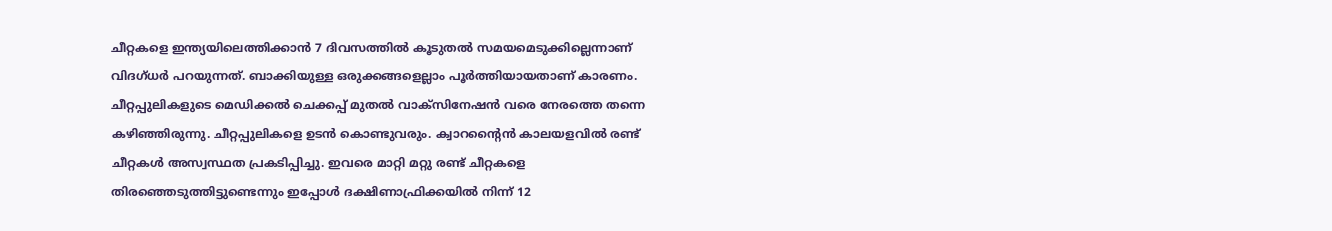ചീറ്റകളെ ഇന്ത്യയിലെത്തിക്കാന്‍ 7 ദിവസത്തില്‍ കൂടുതല്‍ സമയമെടുക്കില്ലെന്നാണ് വിദഗ്ധര്‍ പറയുന്നത്. ബാക്കിയുള്ള ഒരുക്കങ്ങളെല്ലാം പൂര്‍ത്തിയായതാണ് കാരണം. ചീറ്റപ്പുലികളുടെ മെഡിക്കല്‍ ചെക്കപ്പ് മുതല്‍ വാക്‌സിനേഷന്‍ വരെ നേരത്തെ തന്നെ കഴിഞ്ഞിരുന്നു. ചീറ്റപ്പുലികളെ ഉടന്‍ കൊണ്ടുവരും. ക്വാറന്റൈന്‍ കാലയളവില്‍ രണ്ട് ചീറ്റകള്‍ അസ്വസ്ഥത പ്രകടിപ്പിച്ചു. ഇവരെ മാറ്റി മറ്റു രണ്ട് ചീറ്റകളെ തിരഞ്ഞെടുത്തിട്ടുണ്ടെന്നും ഇപ്പോള്‍ ദക്ഷിണാഫ്രിക്കയില്‍ നിന്ന് 12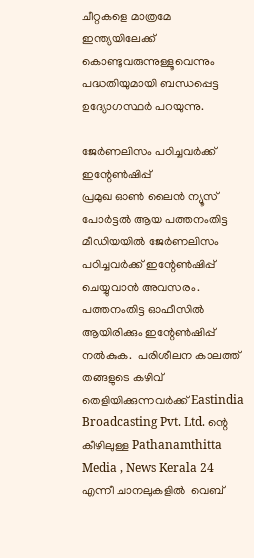ചീറ്റകളെ മാത്രമേ ഇന്ത്യയിലേക്ക് കൊണ്ടുവരുന്നുള്ളൂവെന്നും പദ്ധതിയുമായി ബന്ധപ്പെട്ട ഉദ്യോഗസ്ഥര്‍ പറയുന്നു.

ജേര്‍ണലിസം പഠിച്ചവര്‍ക്ക് ഇന്റേൺഷിപ്പ്
പ്രമുഖ ഓണ്‍ ലൈന്‍ ന്യൂസ് പോര്‍ട്ടല്‍ ആയ പത്തനംതിട്ട മീഡിയയില്‍ ജേര്‍ണലിസം പഠിച്ചവര്‍ക്ക് ഇന്റേൺഷിപ്പ് ചെയ്യുവാന്‍ അവസരം. പത്തനംതിട്ട ഓഫീസില്‍ ആയിരിക്കും ഇന്റേൺഷിപ്പ് നല്‍കുക.  പരിശീലന കാലത്ത് തങ്ങളുടെ കഴിവ് തെളിയിക്കുന്നവര്‍ക്ക് Eastindia Broadcasting Pvt. Ltd. ന്റെ കീഴിലുള്ള Pathanamthitta Media , News Kerala 24 എന്നീ ചാനലുകളില്‍  വെബ്‌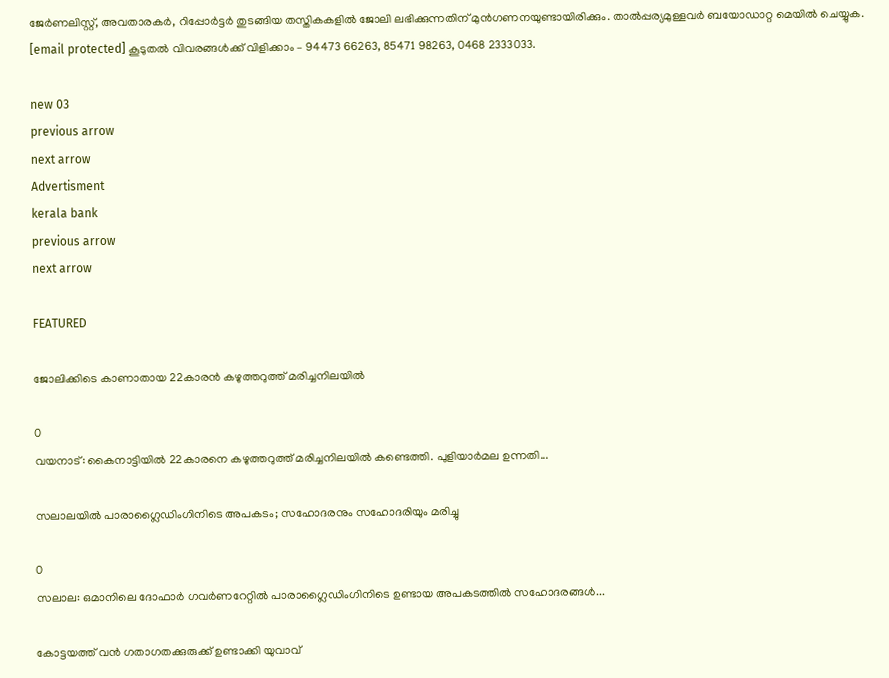ജേര്‍ണലിസ്റ്റ്, അവതാരകര്‍, റിപ്പോര്‍ട്ടര്‍ തുടങ്ങിയ തസ്തികകളില്‍ ജോലി ലഭിക്കുന്നതിന് മുന്‍ഗണനയുണ്ടായിരിക്കും. താല്‍പ്പര്യമുള്ളവര്‍ ബയോഡാറ്റ മെയില്‍ ചെയ്യുക. [email protected] കൂടുതല്‍ വിവരങ്ങള്‍ക്ക് വിളിക്കാം – 94473 66263, 85471 98263, 0468 2333033.

new 03
previous arrow
next arrow
Advertisment
kerala bank
previous arrow
next arrow

FEATURED

ജോലിക്കിടെ കാണാതായ 22കാരൻ കഴുത്തറുത്ത് മരിച്ചനിലയിൽ

0
വയനാട്: കൈനാട്ടിയിൽ 22കാരനെ കഴുത്തറുത്ത് മരിച്ചനിലയിൽ കണ്ടെത്തി. പുളിയാർമല ഉന്നതി...

സലാലയിൽ പാരാഗ്ലൈഡിംഗിനിടെ അപകടം; സഹോദരനും സഹോദരിയും മരിച്ചു

0
സലാല: ഒമാനിലെ ദോഫാർ ഗവർണറേറ്റിൽ പാരാഗ്ലൈഡിംഗിനിടെ ഉണ്ടായ അപകടത്തിൽ സഹോദരങ്ങൾ...

കോട്ടയത്ത് വൻ ഗതാഗതക്കുരുക്ക് ഉണ്ടാക്കി യുവാവ്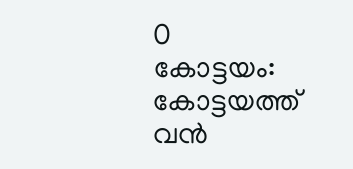0
കോട്ടയം: കോട്ടയത്ത് വൻ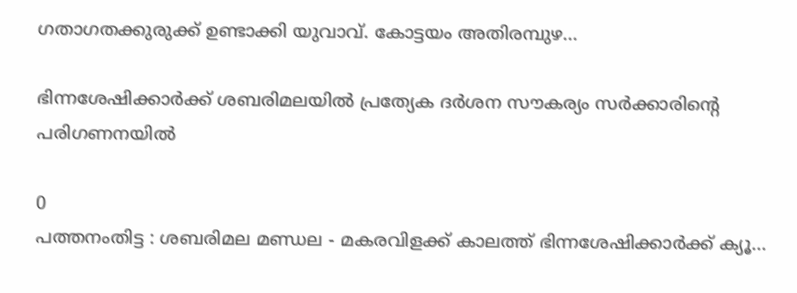ഗതാഗതക്കുരുക്ക് ഉണ്ടാക്കി യുവാവ്. കോട്ടയം അതിരമ്പുഴ...

ഭിന്നശേഷിക്കാർക്ക് ശബരിമലയിൽ പ്രത്യേക ദർശന സൗകര്യം സര്‍ക്കാരിന്റെ പരിഗണനയില്‍

0
പത്തനംതിട്ട : ശബരിമല മണ്ഡല - മകരവിളക്ക് കാലത്ത് ഭിന്നശേഷിക്കാർക്ക് ക്യൂ...